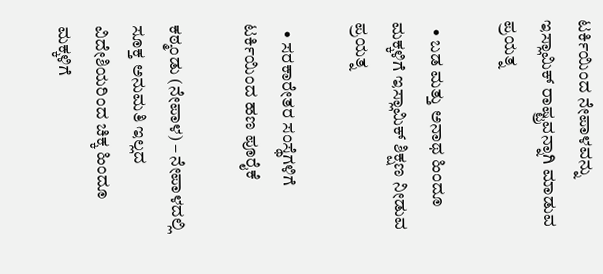ಟರ್ಕಿಯಿಂದ ನೇಪಾಳವನ್ನು ಇಸ್ಲಾಮಿಕ್ ರಾಷ್ಟ್ರವನ್ನಾಗಿ ಮಾಡುವ ಪ್ರಯತ್ನ

  • ಬಡ ಮತ್ತು ಅನಾಥ ಹಿಂದೂ ಮಕ್ಕಳಿಗೆ ಇಸ್ಲಾಮಿಕ್ ಶಿಕ್ಷಣ ನೀಡುವ ಪ್ರಯತ್ನ

  • ಸರಕಾರೇತರ ಸಂಸ್ಥೆಗಳಿಗೆ ಟರ್ಕಿಯಿಂದ ಹಣ ಪೂರೈಕೆ

ಕಠ್ಮಂಡು (ನೇಪಾಳ) – ನೇಪಾಳದಲ್ಲಿ ಸೂಕ್ತ ಅನುಮತಿ ಇಲ್ಲದ ವಿದೇಶಿಯರಿಂದ ಚಿಕ್ಕ ಹಿಂದೂ ಮಕ್ಕಳಿಗೆ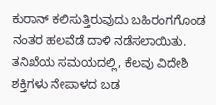ಕುರಾನ್ ಕಲಿಸುತ್ತಿರುವುದು ಬಹಿರಂಗಗೊಂಡ ನಂತರ ಹಲವೆಡೆ ದಾಳಿ ನಡೆಸಲಾಯಿತು. ತನಿಖೆಯ ಸಮಯದಲ್ಲಿ, ಕೆಲವು ವಿದೇಶಿ ಶಕ್ತಿಗಳು ನೇಪಾಳದ ಬಡ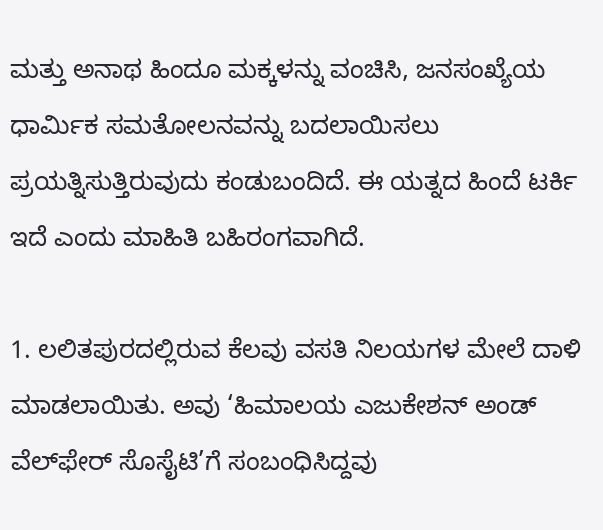ಮತ್ತು ಅನಾಥ ಹಿಂದೂ ಮಕ್ಕಳನ್ನು ವಂಚಿಸಿ, ಜನಸಂಖ್ಯೆಯ ಧಾರ್ಮಿಕ ಸಮತೋಲನವನ್ನು ಬದಲಾಯಿಸಲು ಪ್ರಯತ್ನಿಸುತ್ತಿರುವುದು ಕಂಡುಬಂದಿದೆ. ಈ ಯತ್ನದ ಹಿಂದೆ ಟರ್ಕಿ ಇದೆ ಎಂದು ಮಾಹಿತಿ ಬಹಿರಂಗವಾಗಿದೆ.

1. ಲಲಿತಪುರದಲ್ಲಿರುವ ಕೆಲವು ವಸತಿ ನಿಲಯಗಳ ಮೇಲೆ ದಾಳಿ ಮಾಡಲಾಯಿತು. ಅವು ‘ಹಿಮಾಲಯ ಎಜುಕೇಶನ್ ಅಂಡ್ ವೆಲ್‌ಫೇರ್ ಸೊಸೈಟಿ’ಗೆ ಸಂಬಂಧಿಸಿದ್ದವು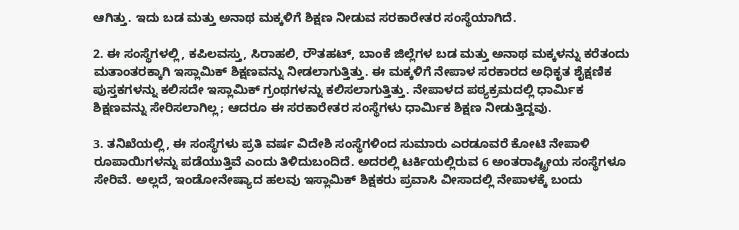ಆಗಿತ್ತು. ಇದು ಬಡ ಮತ್ತು ಅನಾಥ ಮಕ್ಕಳಿಗೆ ಶಿಕ್ಷಣ ನೀಡುವ ಸರಕಾರೇತರ ಸಂಸ್ಥೆಯಾಗಿದೆ.

2. ಈ ಸಂಸ್ಥೆಗಳಲ್ಲಿ, ಕಪಿಲವಸ್ತು, ಸಿರಾಹಲಿ, ರೌತಹಟ್, ಬಾಂಕೆ ಜಿಲ್ಲೆಗಳ ಬಡ ಮತ್ತು ಅನಾಥ ಮಕ್ಕಳನ್ನು ಕರೆತಂದು ಮತಾಂತರಕ್ಕಾಗಿ ಇಸ್ಲಾಮಿಕ್ ಶಿಕ್ಷಣವನ್ನು ನೀಡಲಾಗುತ್ತಿತ್ತು. ಈ ಮಕ್ಕಳಿಗೆ ನೇಪಾಳ ಸರಕಾರದ ಅಧಿಕೃತ ಶೈಕ್ಷಣಿಕ ಪುಸ್ತಕಗಳನ್ನು ಕಲಿಸದೇ ಇಸ್ಲಾಮಿಕ್ ಗ್ರಂಥಗಳನ್ನು ಕಲಿಸಲಾಗುತ್ತಿತ್ತು. ನೇಪಾಳದ ಪಠ್ಯಕ್ರಮದಲ್ಲಿ ಧಾರ್ಮಿಕ ಶಿಕ್ಷಣವನ್ನು ಸೇರಿಸಲಾಗಿಲ್ಲ; ಆದರೂ ಈ ಸರಕಾರೇತರ ಸಂಸ್ಥೆಗಳು ಧಾರ್ಮಿಕ ಶಿಕ್ಷಣ ನೀಡುತ್ತಿದ್ದವು.

3. ತನಿಖೆಯಲ್ಲಿ, ಈ ಸಂಸ್ಥೆಗಳು ಪ್ರತಿ ವರ್ಷ ವಿದೇಶಿ ಸಂಸ್ಥೆಗಳಿಂದ ಸುಮಾರು ಎರಡೂವರೆ ಕೋಟಿ ನೇಪಾಳಿ ರೂಪಾಯಿಗಳನ್ನು ಪಡೆಯುತ್ತಿವೆ ಎಂದು ತಿಳಿದುಬಂದಿದೆ. ಅದರಲ್ಲಿ ಟರ್ಕಿಯಲ್ಲಿರುವ 6 ಅಂತರಾಷ್ಟ್ರೀಯ ಸಂಸ್ಥೆಗಳೂ ಸೇರಿವೆ. ಅಲ್ಲದೆ, ಇಂಡೋನೇಷ್ಯಾದ ಹಲವು ಇಸ್ಲಾಮಿಕ್ ಶಿಕ್ಷಕರು ಪ್ರವಾಸಿ ವೀಸಾದಲ್ಲಿ ನೇಪಾಳಕ್ಕೆ ಬಂದು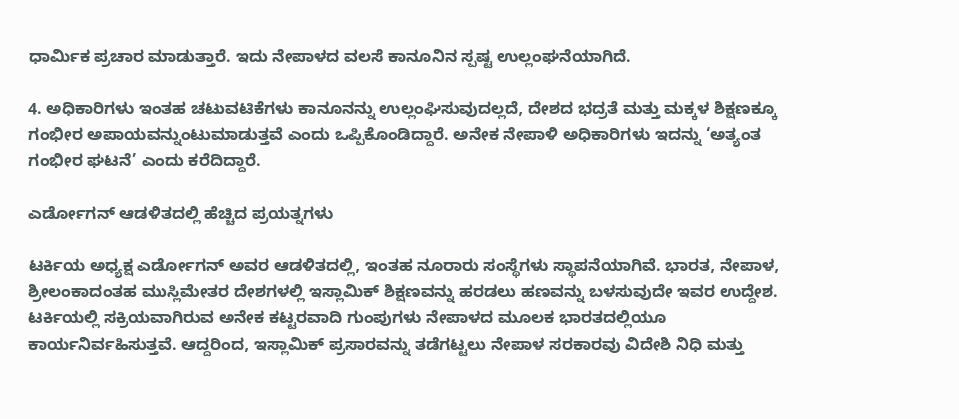ಧಾರ್ಮಿಕ ಪ್ರಚಾರ ಮಾಡುತ್ತಾರೆ. ಇದು ನೇಪಾಳದ ವಲಸೆ ಕಾನೂನಿನ ಸ್ಪಷ್ಟ ಉಲ್ಲಂಘನೆಯಾಗಿದೆ.

4. ಅಧಿಕಾರಿಗಳು ಇಂತಹ ಚಟುವಟಿಕೆಗಳು ಕಾನೂನನ್ನು ಉಲ್ಲಂಘಿಸುವುದಲ್ಲದೆ, ದೇಶದ ಭದ್ರತೆ ಮತ್ತು ಮಕ್ಕಳ ಶಿಕ್ಷಣಕ್ಕೂ ಗಂಭೀರ ಅಪಾಯವನ್ನುಂಟುಮಾಡುತ್ತವೆ ಎಂದು ಒಪ್ಪಿಕೊಂಡಿದ್ದಾರೆ. ಅನೇಕ ನೇಪಾಳಿ ಅಧಿಕಾರಿಗಳು ಇದನ್ನು ‘ಅತ್ಯಂತ ಗಂಭೀರ ಘಟನೆ’ ಎಂದು ಕರೆದಿದ್ದಾರೆ.

ಎರ್ಡೋಗನ್ ಆಡಳಿತದಲ್ಲಿ ಹೆಚ್ಚಿದ ಪ್ರಯತ್ನಗಳು

ಟರ್ಕಿಯ ಅಧ್ಯಕ್ಷ ಎರ್ಡೋಗನ್ ಅವರ ಆಡಳಿತದಲ್ಲಿ, ಇಂತಹ ನೂರಾರು ಸಂಸ್ಥೆಗಳು ಸ್ಥಾಪನೆಯಾಗಿವೆ. ಭಾರತ, ನೇಪಾಳ, ಶ್ರೀಲಂಕಾದಂತಹ ಮುಸ್ಲಿಮೇತರ ದೇಶಗಳಲ್ಲಿ ಇಸ್ಲಾಮಿಕ್ ಶಿಕ್ಷಣವನ್ನು ಹರಡಲು ಹಣವನ್ನು ಬಳಸುವುದೇ ಇವರ ಉದ್ದೇಶ. ಟರ್ಕಿಯಲ್ಲಿ ಸಕ್ರಿಯವಾಗಿರುವ ಅನೇಕ ಕಟ್ಟರವಾದಿ ಗುಂಪುಗಳು ನೇಪಾಳದ ಮೂಲಕ ಭಾರತದಲ್ಲಿಯೂ ಕಾರ್ಯನಿರ್ವಹಿಸುತ್ತವೆ. ಆದ್ದರಿಂದ, ಇಸ್ಲಾಮಿಕ್ ಪ್ರಸಾರವನ್ನು ತಡೆಗಟ್ಟಲು ನೇಪಾಳ ಸರಕಾರವು ವಿದೇಶಿ ನಿಧಿ ಮತ್ತು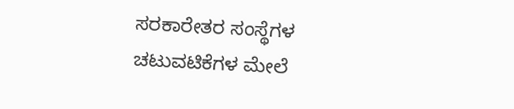ಸರಕಾರೇತರ ಸಂಸ್ಥೆಗಳ ಚಟುವಟಿಕೆಗಳ ಮೇಲೆ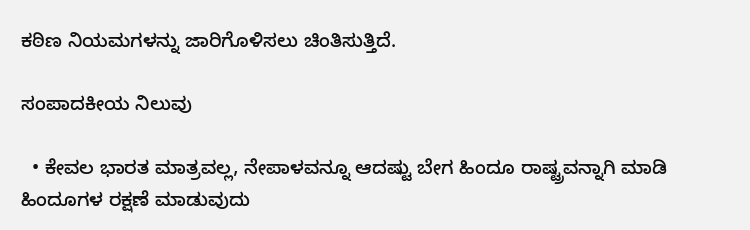ಕಠಿಣ ನಿಯಮಗಳನ್ನು ಜಾರಿಗೊಳಿಸಲು ಚಿಂತಿಸುತ್ತಿದೆ.

ಸಂಪಾದಕೀಯ ನಿಲುವು

  • ಕೇವಲ ಭಾರತ ಮಾತ್ರವಲ್ಲ, ನೇಪಾಳವನ್ನೂ ಆದಷ್ಟು ಬೇಗ ಹಿಂದೂ ರಾಷ್ಟ್ರವನ್ನಾಗಿ ಮಾಡಿ ಹಿಂದೂಗಳ ರಕ್ಷಣೆ ಮಾಡುವುದು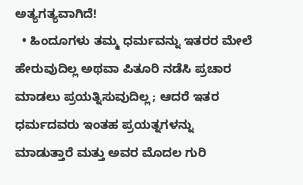ಅತ್ಯಗತ್ಯವಾಗಿದೆ!
  • ಹಿಂದೂಗಳು ತಮ್ಮ ಧರ್ಮವನ್ನು ಇತರರ ಮೇಲೆ ಹೇರುವುದಿಲ್ಲ ಅಥವಾ ಪಿತೂರಿ ನಡೆಸಿ ಪ್ರಚಾರ ಮಾಡಲು ಪ್ರಯತ್ನಿಸುವುದಿಲ್ಲ; ಆದರೆ ಇತರ ಧರ್ಮದವರು ಇಂತಹ ಪ್ರಯತ್ನಗಳನ್ನು ಮಾಡುತ್ತಾರೆ ಮತ್ತು ಅವರ ಮೊದಲ ಗುರಿ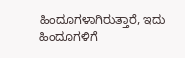ಹಿಂದೂಗಳಾಗಿರುತ್ತಾರೆ, ಇದು ಹಿಂದೂಗಳಿಗೆ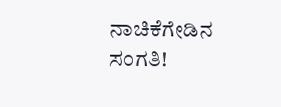ನಾಚಿಕೆಗೇಡಿನ ಸಂಗತಿ!